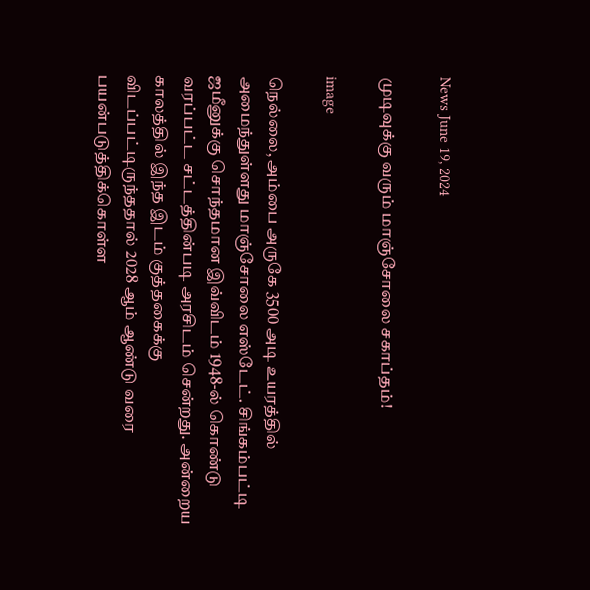News June 19, 2024

முடிவுக்கு வரும் மாஞ்சோலை சகாப்தம்!

image

நெல்லை, அம்பை அருகே 3500 அடி உயரத்தில் அமைந்துள்ளது மாஞ்சோலை எஸ்டேட். சிங்கம்பட்டி ஜமீனுக்கு சொந்தமான இவ்விடம் 1948-ல் கொண்டு வரப்பட்ட சட்டத்தின்படி அரசிடம் சென்றது. அன்றைய காலத்தில் இந்த இடம் குத்தகைக்கு விடப்பட்டிருந்ததால் 2028 ஆம் ஆண்டு வரை பயன்படுத்திக்கொள்ள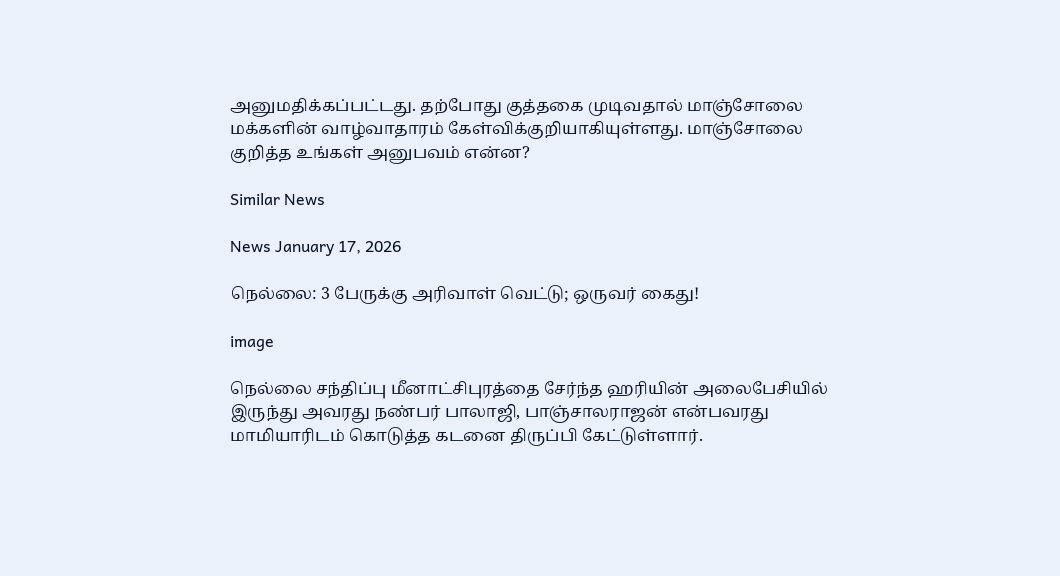அனுமதிக்கப்பட்டது. தற்போது குத்தகை முடிவதால் மாஞ்சோலை மக்களின் வாழ்வாதாரம் கேள்விக்குறியாகியுள்ளது. மாஞ்சோலை குறித்த உங்கள் அனுபவம் என்ன?

Similar News

News January 17, 2026

நெல்லை: 3 பேருக்கு அரிவாள் வெட்டு; ஒருவர் கைது!

image

நெல்லை சந்திப்பு மீனாட்சிபுரத்தை சேர்ந்த ஹரியின் அலைபேசியில் இருந்து அவரது நண்பர் பாலாஜி, பாஞ்சாலராஜன் என்பவரது மாமியாரிடம் கொடுத்த கடனை திருப்பி கேட்டுள்ளார்.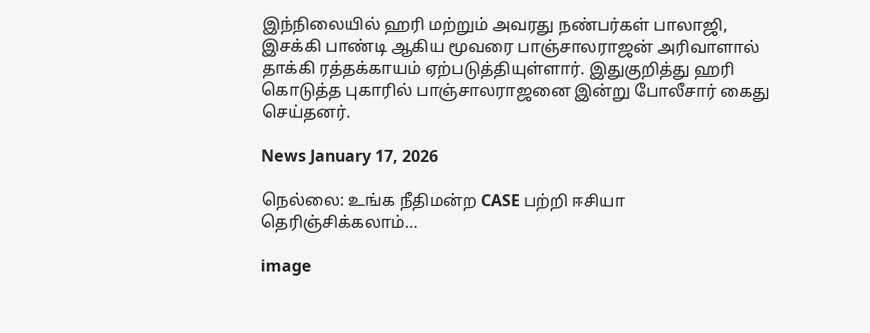இந்நிலையில் ஹரி மற்றும் அவரது நண்பர்கள் பாலாஜி, இசக்கி பாண்டி ஆகிய மூவரை பாஞ்சாலராஜன் அரிவாளால் தாக்கி ரத்தக்காயம் ஏற்படுத்தியுள்ளார். இதுகுறித்து ஹரி கொடுத்த புகாரில் பாஞ்சாலராஜனை இன்று போலீசார் கைது செய்தனர்.

News January 17, 2026

நெல்லை: உங்க நீதிமன்ற CASE பற்றி ஈசியா தெரிஞ்சிக்கலாம்…

image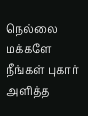நெல்லை மக்களே நீங்கள் புகார் அளித்த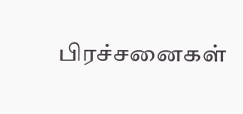பிரச்சனைகள்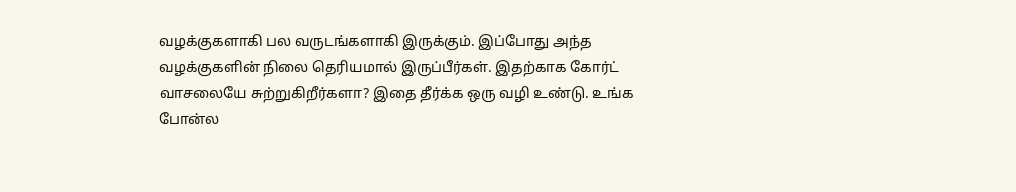வழக்குகளாகி பல வருடங்களாகி இருக்கும். இப்போது அந்த வழக்குகளின் நிலை தெரியமால் இருப்பீர்கள். இதற்காக கோர்ட் வாசலையே சுற்றுகிறீர்களா? இதை தீர்க்க ஒரு வழி உண்டு. உங்க போன்ல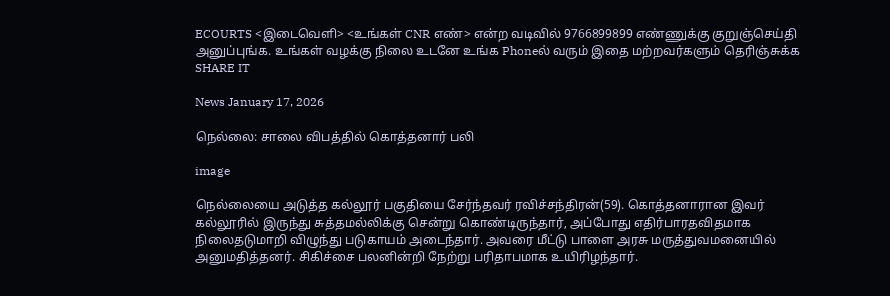ECOURTS <இடைவெளி> <உங்கள் CNR எண்> என்ற வடிவில் 9766899899 எண்ணுக்கு குறுஞ்செய்தி அனுப்புங்க. உங்கள் வழக்கு நிலை உடனே உங்க Phoneல் வரும் இதை மற்றவர்களும் தெரிஞ்சுக்க SHARE IT

News January 17, 2026

நெல்லை: சாலை விபத்தில் கொத்தனார் பலி

image

நெல்லையை அடுத்த கல்லூர் பகுதியை சேர்ந்தவர் ரவிச்சந்திரன்(59). கொத்தனாரான இவர் கல்லூரில் இருந்து சுத்தமல்லிக்கு சென்று கொண்டிருந்தார், அப்போது எதிர்பாரதவிதமாக நிலைதடுமாறி விழுந்து படுகாயம் அடைந்தார். அவரை மீட்டு பாளை அரசு மருத்துவமனையில் அனுமதித்தனர். சிகிச்சை பலனின்றி நேற்று பரிதாபமாக உயிரிழந்தார்.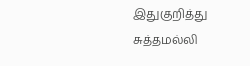இதுகுறித்து சுத்தமல்லி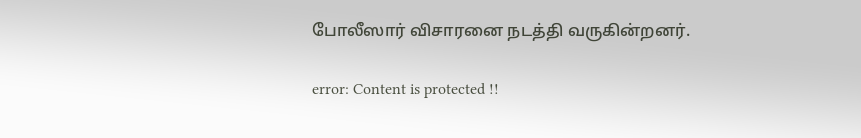போலீஸார் விசாரனை நடத்தி வருகின்றனர்.

error: Content is protected !!